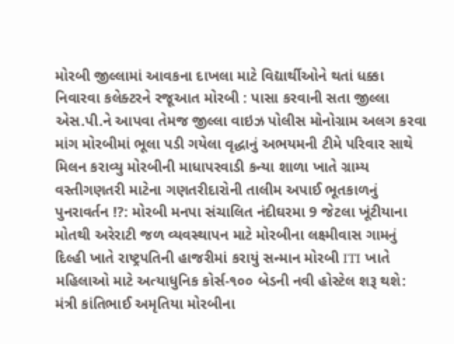મોરબી જીલ્લામાં આવકના દાખલા માટે વિદ્યાર્થીઓને થતાં ધક્કા નિવારવા કલેક્ટરને રજૂઆત મોરબી : પાસા કરવાની સતા જીલ્લા એસ.પી.ને આપવા તેમજ જીલ્લા વાઇઝ પોલીસ મોનોગ્રામ અલગ કરવા માંગ મોરબીમાં ભૂલા પડી ગયેલા વૃદ્ધાનું અભયમની ટીમે પરિવાર સાથે મિલન કરાવ્યુ મોરબીની માધાપરવાડી કન્યા શાળા ખાતે ગ્રામ્ય વસ્તીગણતરી માટેના ગણતરીદારોની તાલીમ અપાઈ ભૂતકાળનું પુનરાવર્તન !?: મોરબી મનપા સંચાલિત નંદીઘરમા 9 જેટલા ખૂંટીયાના મોતથી અરેરાટી જળ વ્યવસ્થાપન માટે મોરબીના લક્ષ્મીવાસ ગામનું દિલ્હી ખાતે રાષ્ટ્રપતિની હાજરીમાં કરાયું સન્માન મોરબી ITI ખાતે મહિલાઓ માટે અત્યાધુનિક કોર્સ-૧૦૦ બેડની નવી હોસ્ટેલ શરૂ થશે: મંત્રી કાંતિભાઈ અમૃતિયા મોરબીના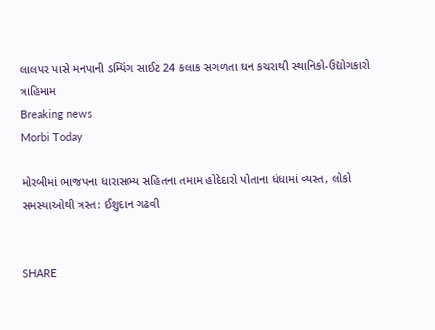લાલપર પાસે મનપાની ડમ્પિંગ સાઈટ 24 કલાક સગળતા ઘન કચરાથી સ્થાનિકો-ઉદ્યોગકારો ત્રાહિમામ
Breaking news
Morbi Today

મોરબીમાં ભાજપના ધારાસભ્ય સહિતના તમામ હોદેદારો પોતાના ધંધામાં વ્યસ્ત, લોકો સમસ્યાઓથી ત્રસ્ત: ઈશુદાન ગઢવી


SHARE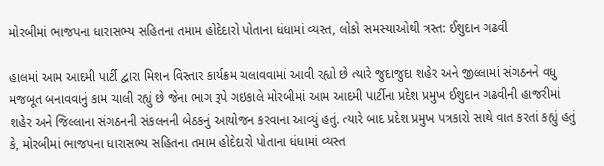મોરબીમાં ભાજપના ધારાસભ્ય સહિતના તમામ હોદેદારો પોતાના ધંધામાં વ્યસ્ત, લોકો સમસ્યાઓથી ત્રસ્ત: ઈશુદાન ગઢવી

હાલમાં આમ આદમી પાર્ટી દ્વારા મિશન વિસ્તાર કાર્યક્રમ ચલાવવામાં આવી રહ્યો છે ત્યારે જુદાજુદા શહેર અને જીલ્લામાં સંગઠનને વધુ મજબૂત બનાવવાનું કામ ચાલી રહ્યું છે જેના ભાગ રૂપે ગઇકાલે મોરબીમાં આમ આદમી પાર્ટીના પ્રદેશ પ્રમુખ ઈશુદાન ગઢવીની હાજરીમાં શહેર અને જિલ્લાના સંગઠનની સંકલનની બેઠકનું આયોજન કરવાના આવ્યું હતું. ત્યારે બાદ પ્રદેશ પ્રમુખ પત્રકારો સાથે વાત કરતાં કહ્યું હતું કે, મોરબીમાં ભાજપના ધારાસભ્ય સહિતના તમામ હોદેદારો પોતાના ધંધામાં વ્યસ્ત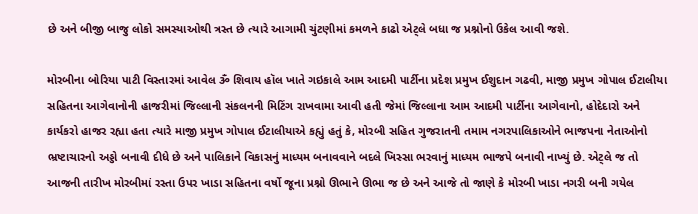છે અને બીજી બાજુ લોકો સમસ્યાઓથી ત્રસ્ત છે ત્યારે આગામી ચુંટણીમાં કમળને કાઢો એટ્લે બધા જ પ્રશ્નોનો ઉકેલ આવી જશે.

મોરબીના બોરિયા પાટી વિસ્તારમાં આવેલ ૐ શિવાય હૉલ ખાતે ગઇકાલે આમ આદમી પાર્ટીના પ્રદેશ પ્રમુખ ઈશુદાન ગઢવી, માજી પ્રમુખ ગોપાલ ઈટાલીયા સહિતના આગેવાનોની હાજરીમાં જિલ્લાની સંકલનની મિટિંગ રાખવામા આવી હતી જેમાં જિલ્લાના આમ આદમી પાર્ટીના આગેવાનો, હોદેદારો અને કાર્યકરો હાજર રહ્યા હતા ત્યારે માજી પ્રમુખ ગોપાલ ઈટાલીયાએ કહ્યું હતું કે, મોરબી સહિત ગુજરાતની તમામ નગરપાલિકાઓને ભાજપના નેતાઓનો ભ્રષ્ટાચારનો અડ્ડો બનાવી દીધે છે અને પાલિકાને વિકાસનું માધ્યમ બનાવવાને બદલે ખિસ્સા ભરવાનું માધ્યમ ભાજપે બનાવી નાખ્યું છે. એટ્લે જ તો આજની તારીખ મોરબીમાં રસ્તા ઉપર ખાડા સહિતના વર્ષો જૂના પ્રશ્નો ઊભાને ઊભા જ છે અને આજે તો જાણે કે મોરબી ખાડા નગરી બની ગયેલ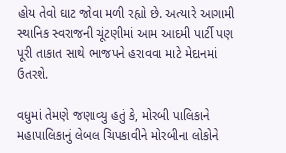હોય તેવો ઘાટ જોવા મળી રહ્યો છે. અત્યારે આગામી સ્થાનિક સ્વરાજની ચૂંટણીમાં આમ આદમી પાર્ટી પણ પૂરી તાકાત સાથે ભાજપને હરાવવા માટે મેદાનમાં ઉતરશે.

વધુમાં તેમણે જણાવ્યુ હતું કે, મોરબી પાલિકાને મહાપાલિકાનું લેબલ ચિપકાવીને મોરબીના લોકોને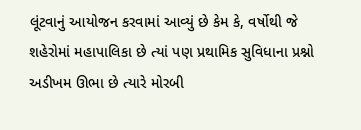લૂંટવાનું આયોજન કરવામાં આવ્યું છે કેમ કે, વર્ષોથી જે શહેરોમાં મહાપાલિકા છે ત્યાં પણ પ્રથામિક સુવિધાના પ્રશ્નો અડીખમ ઊભા છે ત્યારે મોરબી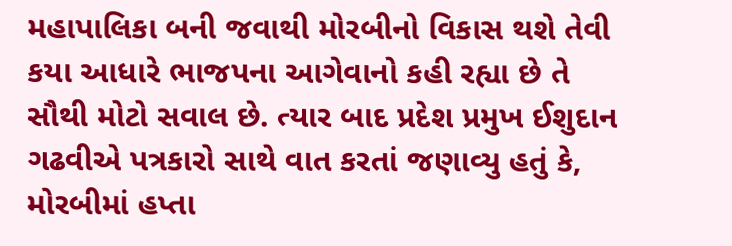મહાપાલિકા બની જવાથી મોરબીનો વિકાસ થશે તેવી કયા આધારે ભાજપના આગેવાનો કહી રહ્યા છે તે સૌથી મોટો સવાલ છે. ત્યાર બાદ પ્રદેશ પ્રમુખ ઈશુદાન ગઢવીએ પત્રકારો સાથે વાત કરતાં જણાવ્યુ હતું કે, મોરબીમાં હપ્તા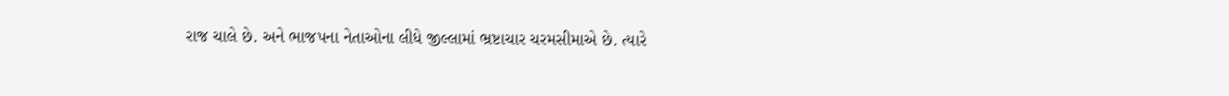રાજ ચાલે છે. અને ભાજપના નેતાઓના લીધે જીલ્લામાં ભ્રષ્ટાચાર ચરમસીમાએ છે. ત્યારે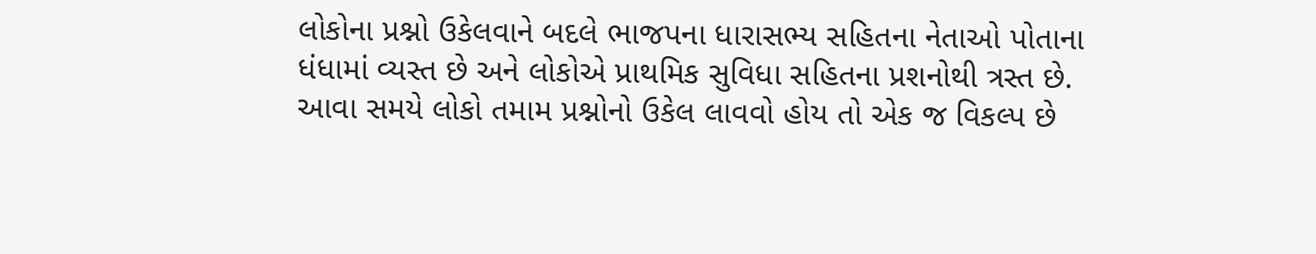લોકોના પ્રશ્નો ઉકેલવાને બદલે ભાજપના ધારાસભ્ય સહિતના નેતાઓ પોતાના ધંધામાં વ્યસ્ત છે અને લોકોએ પ્રાથમિક સુવિધા સહિતના પ્રશનોથી ત્રસ્ત છે. આવા સમયે લોકો તમામ પ્રશ્નોનો ઉકેલ લાવવો હોય તો એક જ વિકલ્પ છે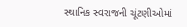સ્થાનિક સ્વરાજની ચૂંટણીઓમાં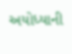અયોધ્યાની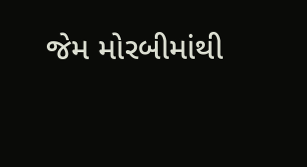જેમ મોરબીમાંથી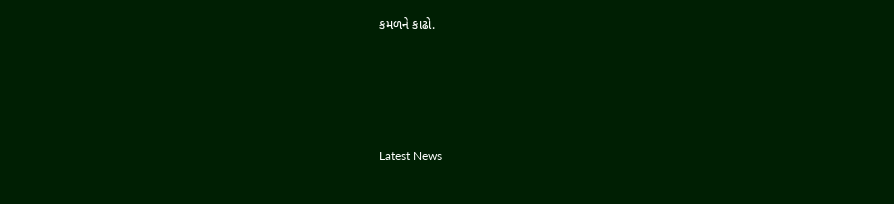કમળને કાઢો.






Latest News